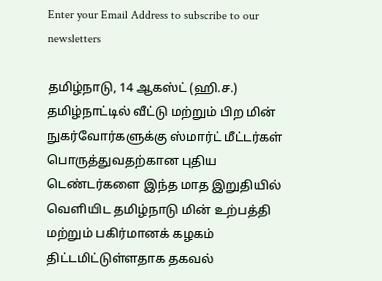Enter your Email Address to subscribe to our newsletters

தமிழ்நாடு, 14 ஆகஸ்ட் (ஹி.ச.)
தமிழ்நாட்டில் வீட்டு மற்றும் பிற மின் நுகர்வோர்களுக்கு ஸ்மார்ட் மீட்டர்கள் பொருத்துவதற்கான புதிய டெண்டர்களை இந்த மாத இறுதியில் வெளியிட தமிழ்நாடு மின் உற்பத்தி மற்றும் பகிர்மானக் கழகம் திட்டமிட்டுள்ளதாக தகவல்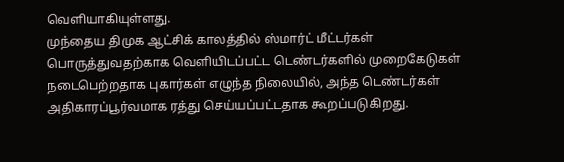வெளியாகியுள்ளது.
முந்தைய திமுக ஆட்சிக் காலத்தில் ஸ்மார்ட் மீட்டர்கள் பொருத்துவதற்காக வெளியிடப்பட்ட டெண்டர்களில் முறைகேடுகள் நடைபெற்றதாக புகார்கள் எழுந்த நிலையில், அந்த டெண்டர்கள் அதிகாரப்பூர்வமாக ரத்து செய்யப்பட்டதாக கூறப்படுகிறது.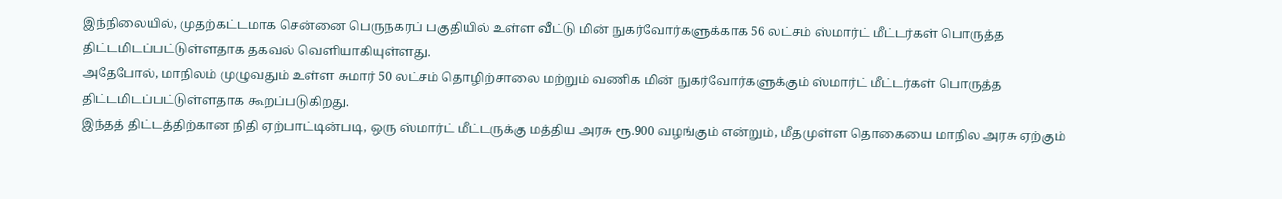இந்நிலையில், முதற்கட்டமாக சென்னை பெருநகரப் பகுதியில் உள்ள வீட்டு மின் நுகர்வோர்களுக்காக 56 லட்சம் ஸ்மார்ட் மீட்டர்கள் பொருத்த திட்டமிடப்பட்டுள்ளதாக தகவல் வெளியாகியுள்ளது.
அதேபோல், மாநிலம் முழுவதும் உள்ள சுமார் 50 லட்சம் தொழிற்சாலை மற்றும் வணிக மின் நுகர்வோர்களுக்கும் ஸ்மார்ட் மீட்டர்கள் பொருத்த திட்டமிடப்பட்டுள்ளதாக கூறப்படுகிறது.
இந்தத் திட்டத்திற்கான நிதி ஏற்பாட்டின்படி, ஒரு ஸ்மார்ட் மீட்டருக்கு மத்திய அரசு ரூ.900 வழங்கும் என்றும், மீதமுள்ள தொகையை மாநில அரசு ஏற்கும்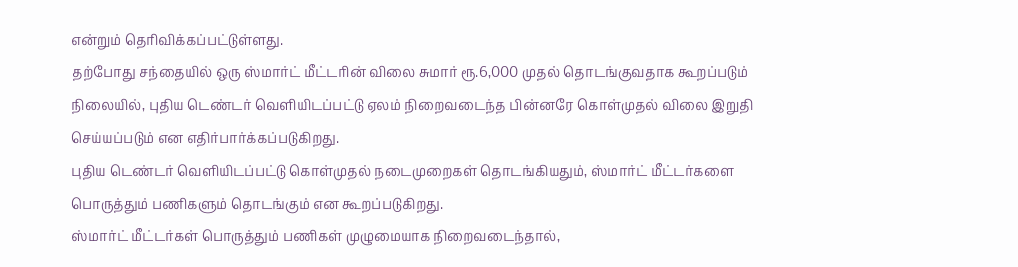என்றும் தெரிவிக்கப்பட்டுள்ளது.
தற்போது சந்தையில் ஒரு ஸ்மார்ட் மீட்டரின் விலை சுமார் ரூ.6,000 முதல் தொடங்குவதாக கூறப்படும் நிலையில், புதிய டெண்டர் வெளியிடப்பட்டு ஏலம் நிறைவடைந்த பின்னரே கொள்முதல் விலை இறுதி செய்யப்படும் என எதிர்பார்க்கப்படுகிறது.
புதிய டெண்டர் வெளியிடப்பட்டு கொள்முதல் நடைமுறைகள் தொடங்கியதும், ஸ்மார்ட் மீட்டர்களை பொருத்தும் பணிகளும் தொடங்கும் என கூறப்படுகிறது.
ஸ்மார்ட் மீட்டர்கள் பொருத்தும் பணிகள் முழுமையாக நிறைவடைந்தால்,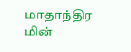மாதாந்திர மின்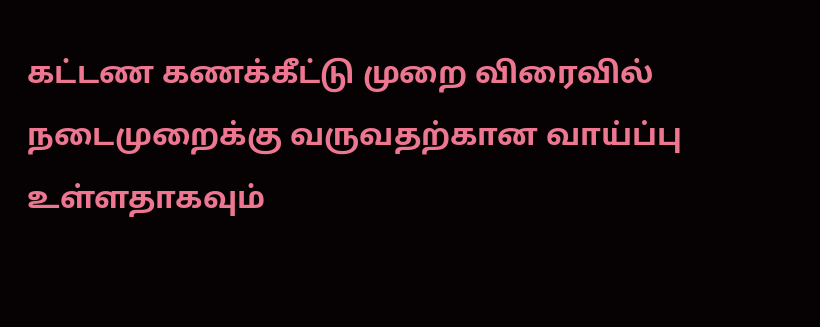கட்டண கணக்கீட்டு முறை விரைவில் நடைமுறைக்கு வருவதற்கான வாய்ப்பு உள்ளதாகவும்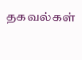தகவல்கள்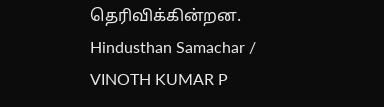தெரிவிக்கின்றன.
Hindusthan Samachar / VINOTH KUMAR P